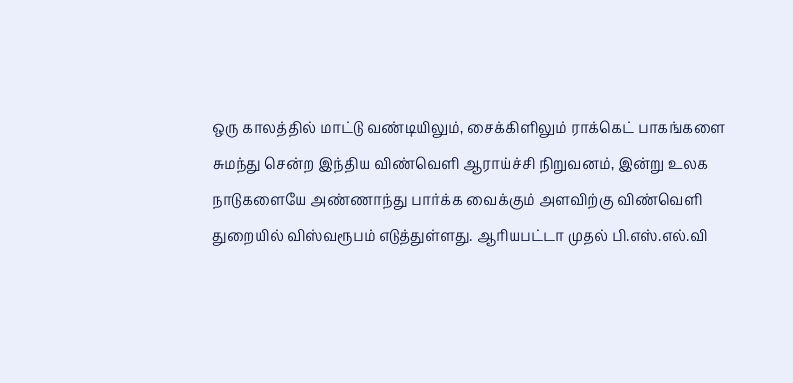ஒரு காலத்தில் மாட்டு வண்டியிலும், சைக்கிளிலும் ராக்கெட் பாகங்களை சுமந்து சென்ற இந்திய விண்வெளி ஆராய்ச்சி நிறுவனம், இன்று உலக நாடுகளையே அண்ணாந்து பார்க்க வைக்கும் அளவிற்கு விண்வெளி துறையில் விஸ்வரூபம் எடுத்துள்ளது. ஆரியபட்டா முதல் பி.எஸ்.எல்.வி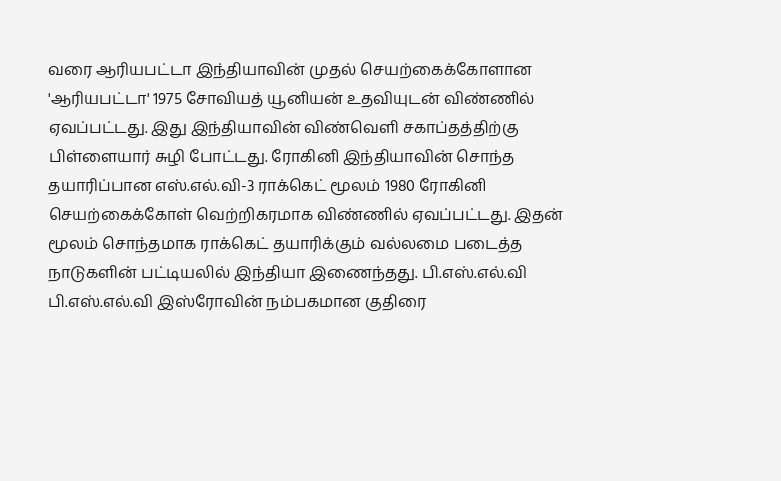வரை ஆரியபட்டா இந்தியாவின் முதல் செயற்கைக்கோளான 'ஆரியபட்டா' 1975 சோவியத் யூனியன் உதவியுடன் விண்ணில் ஏவப்பட்டது. இது இந்தியாவின் விண்வெளி சகாப்தத்திற்கு பிள்ளையார் சுழி போட்டது. ரோகினி இந்தியாவின் சொந்த தயாரிப்பான எஸ்.எல்.வி-3 ராக்கெட் மூலம் 1980 ரோகினி செயற்கைக்கோள் வெற்றிகரமாக விண்ணில் ஏவப்பட்டது. இதன் மூலம் சொந்தமாக ராக்கெட் தயாரிக்கும் வல்லமை படைத்த நாடுகளின் பட்டியலில் இந்தியா இணைந்தது. பி.எஸ்.எல்.வி பி.எஸ்.எல்.வி இஸ்ரோவின் நம்பகமான குதிரை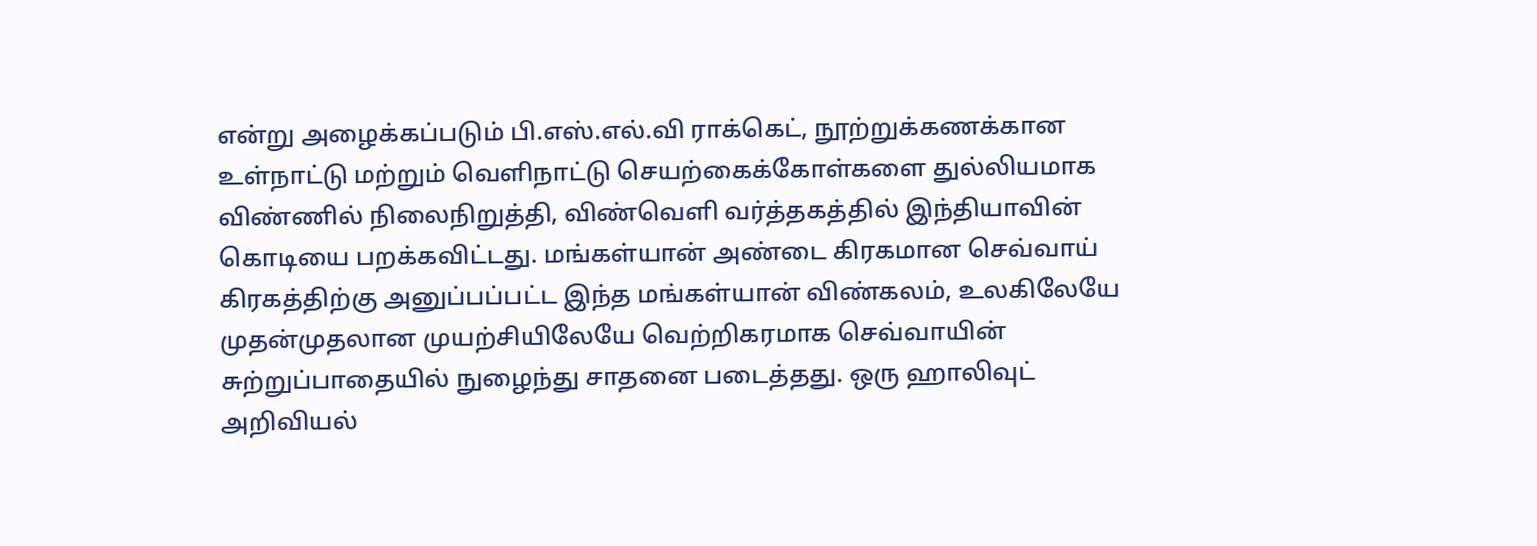என்று அழைக்கப்படும் பி.எஸ்.எல்.வி ராக்கெட், நூற்றுக்கணக்கான உள்நாட்டு மற்றும் வெளிநாட்டு செயற்கைக்கோள்களை துல்லியமாக விண்ணில் நிலைநிறுத்தி, விண்வெளி வர்த்தகத்தில் இந்தியாவின் கொடியை பறக்கவிட்டது. மங்கள்யான் அண்டை கிரகமான செவ்வாய் கிரகத்திற்கு அனுப்பப்பட்ட இந்த மங்கள்யான் விண்கலம், உலகிலேயே முதன்முதலான முயற்சியிலேயே வெற்றிகரமாக செவ்வாயின் சுற்றுப்பாதையில் நுழைந்து சாதனை படைத்தது. ஒரு ஹாலிவுட் அறிவியல்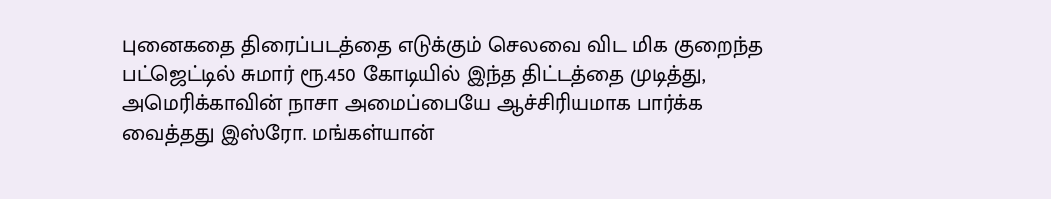புனைகதை திரைப்படத்தை எடுக்கும் செலவை விட மிக குறைந்த பட்ஜெட்டில் சுமார் ரூ.450 கோடியில் இந்த திட்டத்தை முடித்து, அமெரிக்காவின் நாசா அமைப்பையே ஆச்சிரியமாக பார்க்க வைத்தது இஸ்ரோ. மங்கள்யான்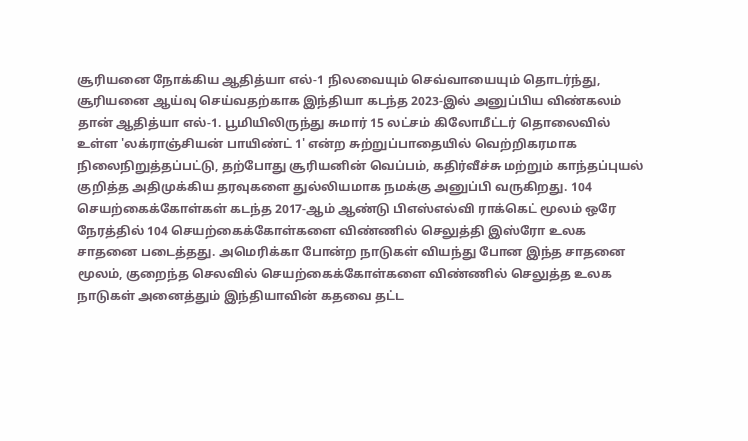சூரியனை நோக்கிய ஆதித்யா எல்-1 நிலவையும் செவ்வாயையும் தொடர்ந்து, சூரியனை ஆய்வு செய்வதற்காக இந்தியா கடந்த 2023-இல் அனுப்பிய விண்கலம் தான் ஆதித்யா எல்-1. பூமியிலிருந்து சுமார் 15 லட்சம் கிலோமீட்டர் தொலைவில் உள்ள 'லக்ராஞ்சியன் பாயிண்ட் 1' என்ற சுற்றுப்பாதையில் வெற்றிகரமாக நிலைநிறுத்தப்பட்டு, தற்போது சூரியனின் வெப்பம், கதிர்வீச்சு மற்றும் காந்தப்புயல் குறித்த அதிமுக்கிய தரவுகளை துல்லியமாக நமக்கு அனுப்பி வருகிறது. 104 செயற்கைக்கோள்கள் கடந்த 2017-ஆம் ஆண்டு பிஎஸ்எல்வி ராக்கெட் மூலம் ஒரே நேரத்தில் 104 செயற்கைக்கோள்களை விண்ணில் செலுத்தி இஸ்ரோ உலக சாதனை படைத்தது. அமெரிக்கா போன்ற நாடுகள் வியந்து போன இந்த சாதனை மூலம், குறைந்த செலவில் செயற்கைக்கோள்களை விண்ணில் செலுத்த உலக நாடுகள் அனைத்தும் இந்தியாவின் கதவை தட்ட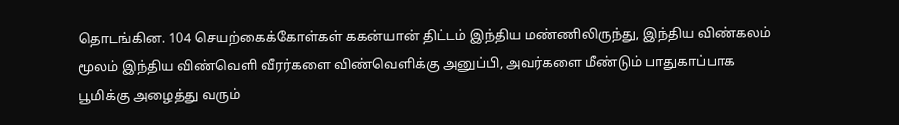தொடங்கின. 104 செயற்கைக்கோள்கள் ககன்யான் திட்டம் இந்திய மண்ணிலிருந்து, இந்திய விண்கலம் மூலம் இந்திய விண்வெளி வீரர்களை விண்வெளிக்கு அனுப்பி, அவர்களை மீண்டும் பாதுகாப்பாக பூமிக்கு அழைத்து வரும்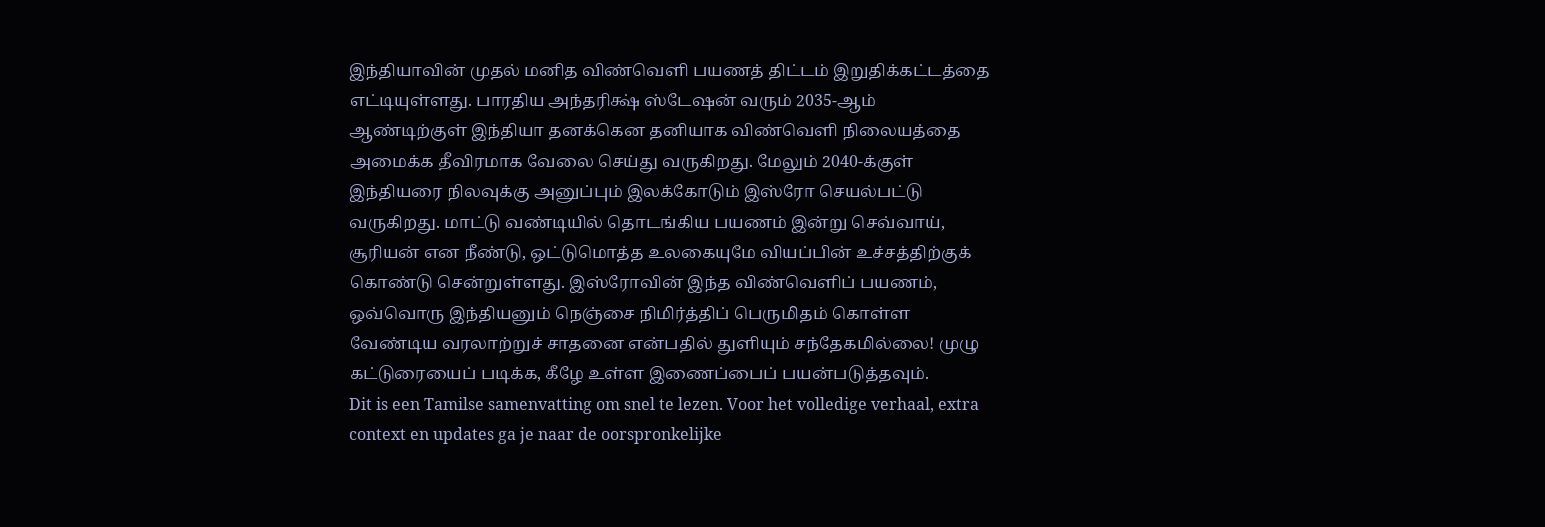இந்தியாவின் முதல் மனித விண்வெளி பயணத் திட்டம் இறுதிக்கட்டத்தை எட்டியுள்ளது. பாரதிய அந்தரிக்ஷ் ஸ்டேஷன் வரும் 2035-ஆம் ஆண்டிற்குள் இந்தியா தனக்கென தனியாக விண்வெளி நிலையத்தை அமைக்க தீவிரமாக வேலை செய்து வருகிறது. மேலும் 2040-க்குள் இந்தியரை நிலவுக்கு அனுப்பும் இலக்கோடும் இஸ்ரோ செயல்பட்டு வருகிறது. மாட்டு வண்டியில் தொடங்கிய பயணம் இன்று செவ்வாய், சூரியன் என நீண்டு, ஒட்டுமொத்த உலகையுமே வியப்பின் உச்சத்திற்குக் கொண்டு சென்றுள்ளது. இஸ்ரோவின் இந்த விண்வெளிப் பயணம், ஒவ்வொரு இந்தியனும் நெஞ்சை நிமிர்த்திப் பெருமிதம் கொள்ள வேண்டிய வரலாற்றுச் சாதனை என்பதில் துளியும் சந்தேகமில்லை! முழு கட்டுரையைப் படிக்க, கீழே உள்ள இணைப்பைப் பயன்படுத்தவும்.
Dit is een Tamilse samenvatting om snel te lezen. Voor het volledige verhaal, extra context en updates ga je naar de oorspronkelijke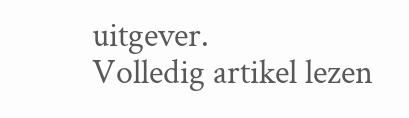uitgever.
Volledig artikel lezen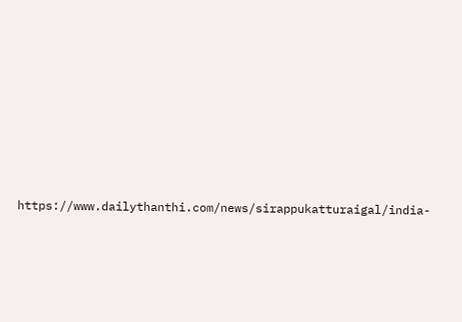https://www.dailythanthi.com/news/sirappukatturaigal/india-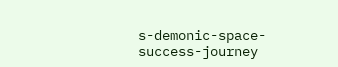s-demonic-space-success-journey